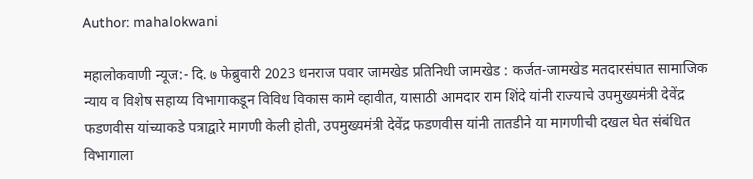Author: mahalokwani

महालोकवाणी न्यूज:- दि. ७ फेब्रुवारी 2023 धनराज पवार जामखेड प्रतिनिधी जामखेड : कर्जत-जामखेड मतदारसंघात सामाजिक न्याय व विशेष सहाय्य विभागाकडून विविध विकास कामे व्हावीत, यासाठी आमदार राम शिंदे यांनी राज्याचे उपमुख्यमंत्री देवेंद्र फडणवीस यांच्याकडे पत्राद्वारे मागणी केली होती, उपमुख्यमंत्री देवेंद्र फडणवीस यांनी तातडीने या मागणीची दखल घेत संबंधित विभागाला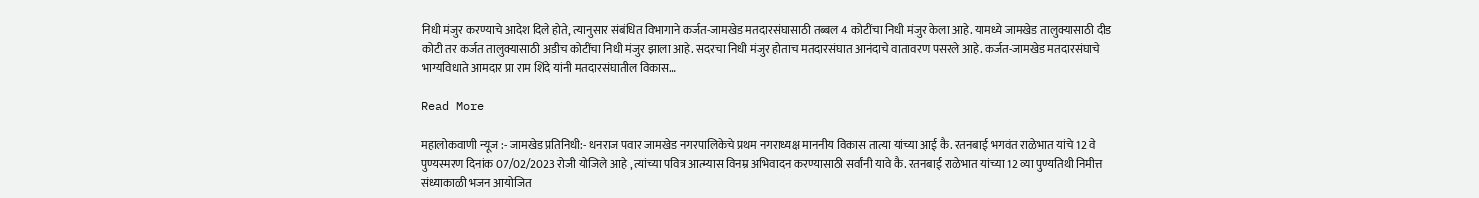निधी मंजुर करण्याचे आदेश दिले होते, त्यानुसार संबंधित विभागाने कर्जत-जामखेड मतदारसंघासाठी तब्बल 4 कोटींचा निधी मंजुर केला आहे. यामध्ये जामखेड तालुक्यासाठी दीड कोटी तर कर्जत तालुक्यासाठी अडीच कोटींचा निधी मंजुर झाला आहे. सदरचा निधी मंजुर होताच मतदारसंघात आनंदाचे वातावरण पसरले आहे. कर्जत-जामखेड मतदारसंघाचे भाग्यविधाते आमदार प्रा राम शिंदे यांनी मतदारसंघातील विकास…

Read More

महालोकवाणी न्यूज :- जामखेड प्रतिनिधी:- धनराज पवार जामखेड नगरपालिकेचे प्रथम नगराध्यक्ष माननीय विकास तात्या यांच्या आई कै. रतनबाई भगवंत राळेभात यांचे 12 वे पुण्यस्मरण दिनांक 07/02/2023 रोजी योजिले आहे , त्यांच्या पवित्र आत्म्यास विनम्र अभिवादन करण्यासाठी सर्वांनी यावे कै. रतनबाई राळेभात यांच्या 12 व्या पुण्यतिथी निमीत्त संध्याकाळी भजन आयोजित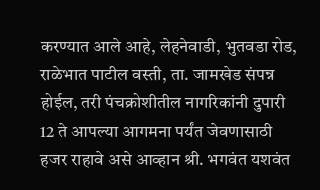करण्यात आले आहे, लेहनेवाडी, भुतवडा रोड, राळेभात पाटील वस्ती, ता. जामखेड संपन्न होईल, तरी पंचक्रोशीतील नागरिकांनी दुपारी 12 ते आपल्या आगमना पर्यंत जेवणासाठी हजर राहावे असे आव्हान श्री. भगवंत यशवंत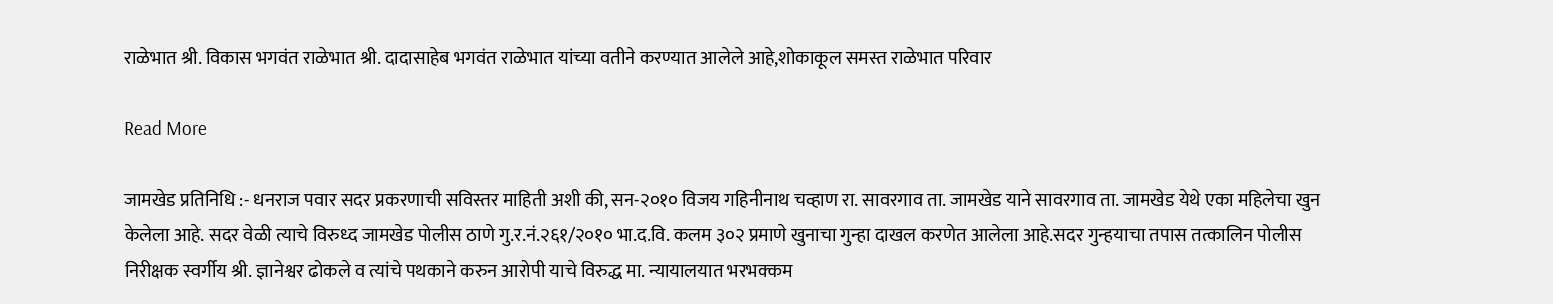राळेभात श्री. विकास भगवंत राळेभात श्री. दादासाहेब भगवंत राळेभात यांच्या वतीने करण्यात आलेले आहे,शोकाकूल समस्त राळेभात परिवार

Read More

जामखेड प्रतिनिधि :- धनराज पवार सदर प्रकरणाची सविस्तर माहिती अशी की, सन-२०१० विजय गहिनीनाथ चव्हाण रा. सावरगाव ता. जामखेड याने सावरगाव ता. जामखेड येथे एका महिलेचा खुन केलेला आहे. सदर वेळी त्याचे विरुध्द जामखेड पोलीस ठाणे गु.र.नं.२६१/२०१० भा.द.वि. कलम ३०२ प्रमाणे खुनाचा गुन्हा दाखल करणेत आलेला आहे.सदर गुन्हयाचा तपास तत्कालिन पोलीस निरीक्षक स्वर्गीय श्री. ज्ञानेश्वर ढोकले व त्यांचे पथकाने करुन आरोपी याचे विरुद्ध मा. न्यायालयात भरभक्कम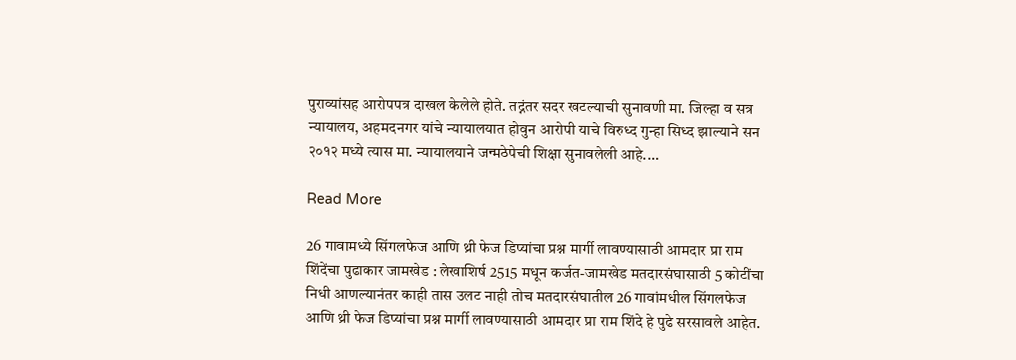पुराव्यांसह आरोपपत्र दाखल केलेले होते. तद्नंतर सदर खटल्याची सुनावणी मा. जिल्हा व सत्र न्यायालय, अहमदनगर यांचे न्यायालयात होवुन आरोपी याचे विरुध्द गुन्हा सिध्द झाल्याने सन २०१२ मध्ये त्यास मा. न्यायालयाने जन्मठेपेची शिक्षा सुनावलेली आहे.…

Read More

26 गावामध्ये सिंगलफेज आणि थ्री फेज डिप्यांचा प्रश्न मार्गी लावण्यासाठी आमदार प्रा राम शिंदेंचा पुढाकार जामखेड : लेखाशिर्ष 2515 मधून कर्जत-जामखेड मतदारसंघासाठी 5 कोटींचा निधी आणल्यानंतर काही तास उलट नाही तोच मतदारसंघातील 26 गावांमधील सिंगलफेज आणि थ्री फेज डिप्यांचा प्रश्न मार्गी लावण्यासाठी आमदार प्रा राम शिंदे हे पुढे सरसावले आहेत.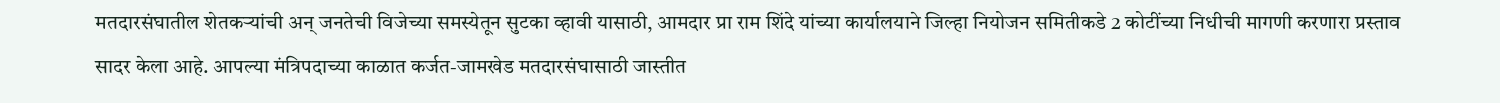मतदारसंघातील शेतकऱ्यांची अन् जनतेची विजेच्या समस्येतून सुटका व्हावी यासाठी, आमदार प्रा राम शिंदे यांच्या कार्यालयाने जिल्हा नियोजन समितीकडे 2 कोटींच्या निधीची मागणी करणारा प्रस्ताव सादर केला आहे. आपल्या मंत्रिपदाच्या काळात कर्जत-जामखेड मतदारसंघासाठी जास्तीत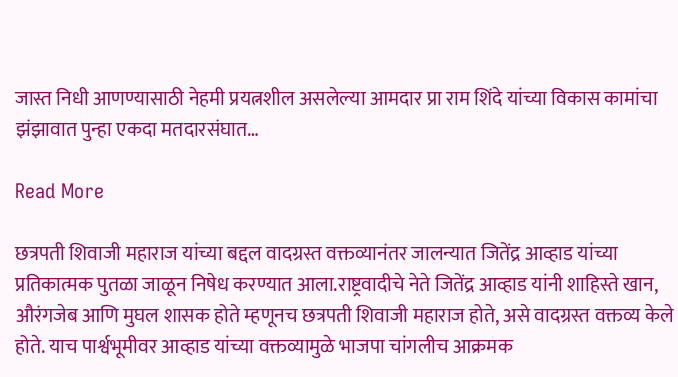जास्त निधी आणण्यासाठी नेहमी प्रयत्नशील असलेल्या आमदार प्रा राम शिंदे यांच्या विकास कामांचा झंझावात पुन्हा एकदा मतदारसंघात…

Read More

छत्रपती शिवाजी महाराज यांच्या बद्दल वादग्रस्त वक्तव्यानंतर जालन्यात जितेंद्र आव्हाड यांच्या प्रतिकात्मक पुतळा जाळून निषेध करण्यात आला.राष्ट्रवादीचे नेते जितेंद्र आव्हाड यांनी शाहिस्ते खान, औरंगजेब आणि मुघल शासक होते म्हणूनच छत्रपती शिवाजी महाराज होते, असे वादग्रस्त वक्तव्य केले होते. याच पार्श्वभूमीवर आव्हाड यांच्या वक्तव्यामुळे भाजपा चांगलीच आक्रमक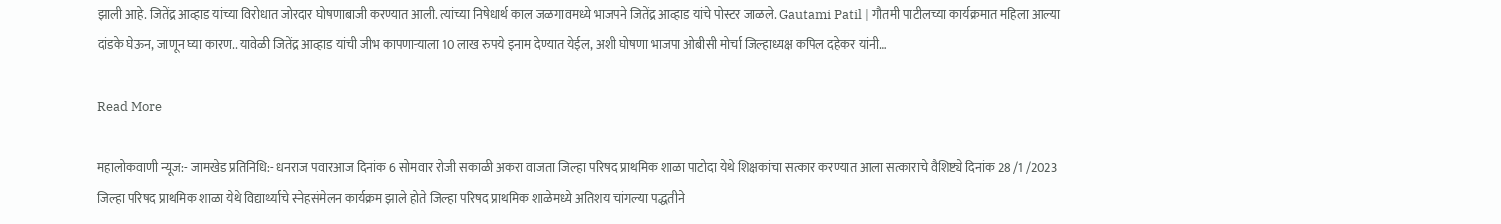झाली आहे. जितेंद्र आव्हाड यांच्या विरोधात जोरदार घोषणाबाजी करण्यात आली. त्यांच्या निषेधार्थ काल जळगावमध्ये भाजपने जितेंद्र आव्हाड यांचे पोस्टर जाळले. Gautami Patil | गौतमी पाटीलच्या कार्यक्रमात महिला आल्या दांडके घेऊन, जाणून घ्या कारण.. यावेळी जितेंद्र आव्हाड यांची जीभ कापणाऱ्याला 10 लाख रुपये इनाम देण्यात येईल, अशी घोषणा भाजपा ओबीसी मोर्चा जिल्हाध्यक्ष कपिल दहेकर यांनी…

Read More

महालोकवाणी न्यूज:- जामखेड प्रतिनिधि:- धनराज पवारआज दिनांक 6 सोमवार रोजी सकाळी अकरा वाजता जिल्हा परिषद प्राथमिक शाळा पाटोदा येथे शिक्षकांचा सत्कार करण्यात आला सत्काराचे वैशिष्ट्ये दिनांक 28 /1 /2023 जिल्हा परिषद प्राथमिक शाळा येथे विद्यार्थ्याचे स्नेहसंमेलन कार्यक्रम झाले होते जिल्हा परिषद प्राथमिक शाळेमध्ये अतिशय चांगल्या पद्धतीने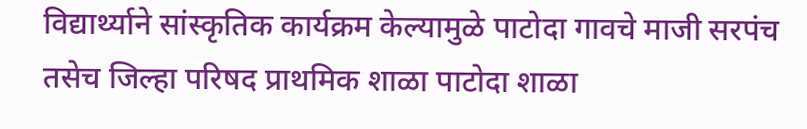विद्यार्थ्याने सांस्कृतिक कार्यक्रम केल्यामुळे पाटोदा गावचे माजी सरपंच तसेच जिल्हा परिषद प्राथमिक शाळा पाटोदा शाळा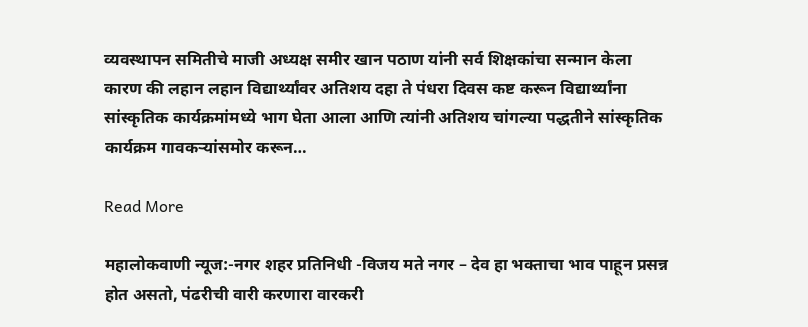व्यवस्थापन समितीचे माजी अध्यक्ष समीर खान पठाण यांनी सर्व शिक्षकांचा सन्मान केला कारण की लहान लहान विद्यार्थ्यांवर अतिशय दहा ते पंधरा दिवस कष्ट करून विद्यार्थ्यांना सांस्कृतिक कार्यक्रमांमध्ये भाग घेता आला आणि त्यांनी अतिशय चांगल्या पद्धतीने सांस्कृतिक कार्यक्रम गावकऱ्यांसमोर करून…

Read More

महालोकवाणी न्यूज:-नगर शहर प्रतिनिधी -विजय मते नगर – देव हा भक्ताचा भाव पाहून प्रसन्न होत असतो, पंढरीची वारी करणारा वारकरी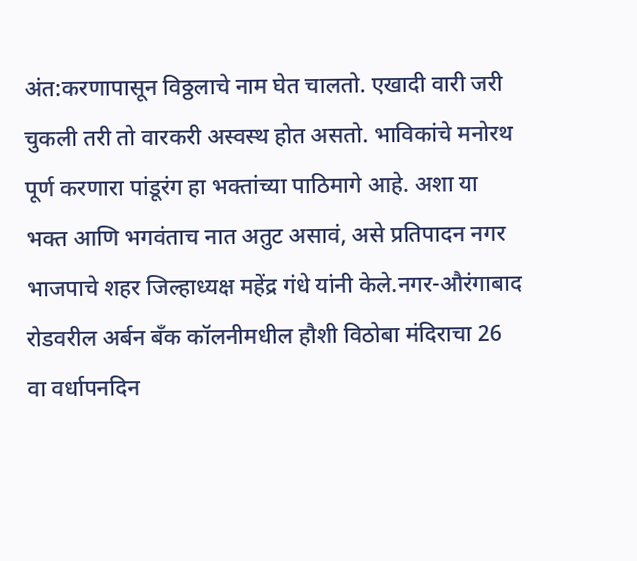अंत:करणापासून विठ्ठलाचे नाम घेत चालतो. एखादी वारी जरी चुकली तरी तो वारकरी अस्वस्थ होत असतो. भाविकांचे मनोरथ पूर्ण करणारा पांडूरंग हा भक्तांच्या पाठिमागे आहे. अशा या भक्त आणि भगवंताच नात अतुट असावं, असे प्रतिपादन नगर भाजपाचे शहर जिल्हाध्यक्ष महेंद्र गंधे यांनी केले.नगर-औरंगाबाद रोडवरील अर्बन बँक कॉलनीमधील हौशी विठोबा मंदिराचा 26 वा वर्धापनदिन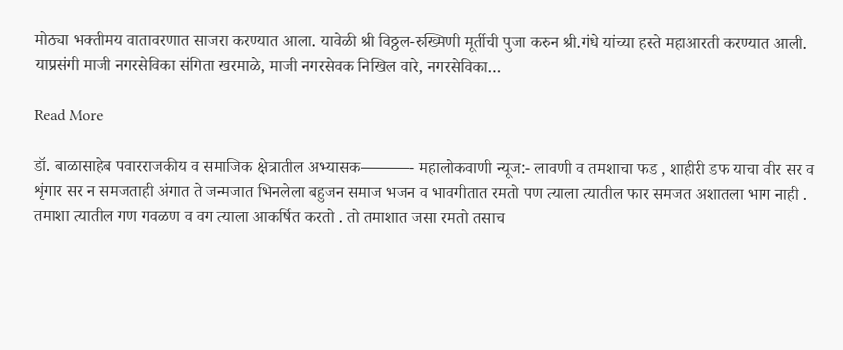मोठ्या भक्तीमय वातावरणात साजरा करण्यात आला. यावेळी श्री विठ्ठल-रुख्मिणी मूर्तीची पुजा करुन श्री.गंधे यांच्या हस्ते महाआरती करण्यात आली. याप्रसंगी माजी नगरसेविका संगिता खरमाळे, माजी नगरसेवक निखिल वारे, नगरसेविका…

Read More

डॉ. बाळासाहेब पवारराजकीय व समाजिक क्षेत्रातील अभ्यासक———- महालोकवाणी न्यूज:- लावणी व तमशाचा फड , शाहीरी डफ याचा वीर सर व शृंगार सर न समजताही अंगात ते जन्मजात भिनलेला बहुजन समाज भजन व भावगीतात रमतो पण त्याला त्यातील फार समजत अशातला भाग नाही . तमाशा त्यातील गण गवळण व वग त्याला आकर्षित करतो . तो तमाशात जसा रमतो तसाच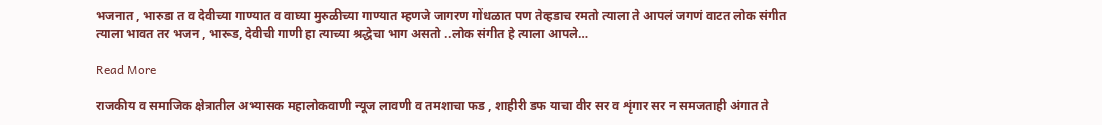भजनात , भारुडा त व देवीच्या गाण्यात व वाघ्या मुरुळीच्या गाण्यात म्हणजे जागरण गोंधळात पण तेव्हडाच रमतो त्याला ते आपलं जगणं वाटत लोक संगीत त्याला भावत तर भजन , भारूड, देवीची गाणी हा त्याच्या श्रद्धेचा भाग असतो ..लोक संगीत हे त्याला आपले…

Read More

राजकीय व समाजिक क्षेत्रातील अभ्यासक महालोकवाणी न्यूज लावणी व तमशाचा फड , शाहीरी डफ याचा वीर सर व शृंगार सर न समजताही अंगात ते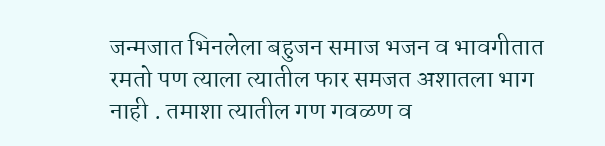जन्मजात भिनलेला बहुजन समाज भजन व भावगीतात रमतो पण त्याला त्यातील फार समजत अशातला भाग नाही . तमाशा त्यातील गण गवळण व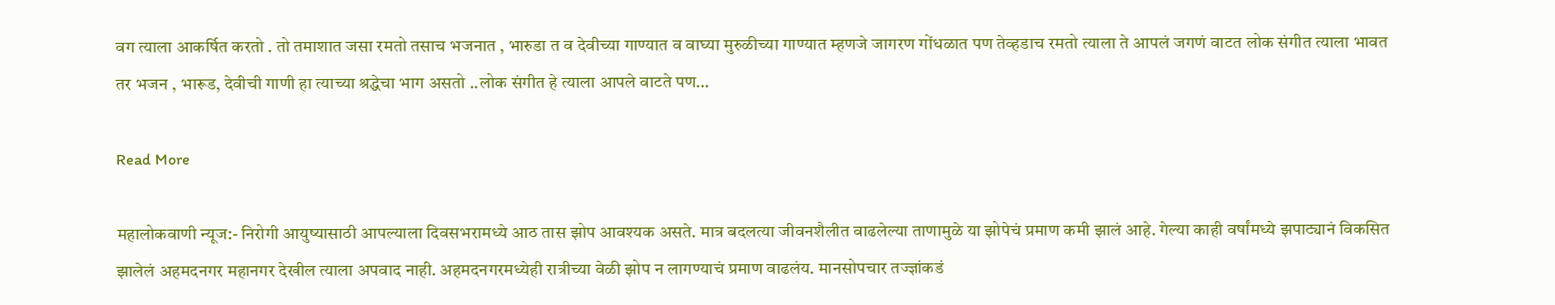वग त्याला आकर्षित करतो . तो तमाशात जसा रमतो तसाच भजनात , भारुडा त व देवीच्या गाण्यात व वाघ्या मुरुळीच्या गाण्यात म्हणजे जागरण गोंधळात पण तेव्हडाच रमतो त्याला ते आपलं जगणं वाटत लोक संगीत त्याला भावत तर भजन , भारूड, देवीची गाणी हा त्याच्या श्रद्धेचा भाग असतो ..लोक संगीत हे त्याला आपले वाटते पण…

Read More

महालोकवाणी न्यूज:- निरोगी आयुष्यासाठी आपल्याला दिवसभरामध्ये आठ तास झोप आवश्यक असते. मात्र बदलत्या जीवनशैलीत वाढलेल्या ताणामुळे या झोपेचं प्रमाण कमी झालं आहे. गेल्या काही वर्षांमध्ये झपाट्यानं विकसित झालेलं अहमदनगर महानगर देखील त्याला अपवाद नाही. अहमदनगरमध्येही रात्रीच्या वेळी झोप न लागण्याचं प्रमाण वाढलंय. मानसोपचार तज्ज्ञांकडं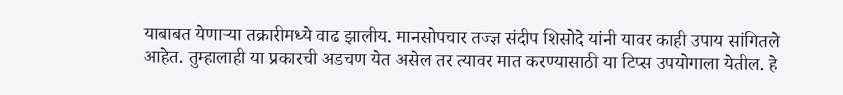याबाबत येणाऱ्या तक्रारीमध्ये वाढ झालीय. मानसोपचार तज्ज्ञ संदीप शिसोदे यांनी यावर काही उपाय सांगितले आहेत. तुम्हालाही या प्रकारची अडचण येत असेल तर त्यावर मात करण्यासाठी या टिप्स उपयोगाला येतील. हे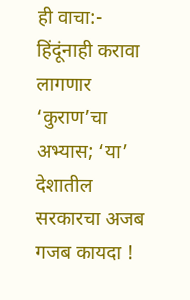ही वाचा:- हिंदूंनाही करावा लागणार ‘कुराण’चा अभ्यास; ‘या’ देशातील सरकारचा अजब गजब कायदा !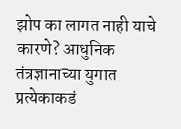झोप का लागत नाही याचे कारणे? आधुनिक तंत्रज्ञानाच्या युगात प्रत्येकाकडं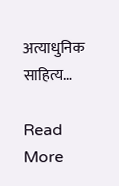अत्याधुनिक साहित्य…

Read More